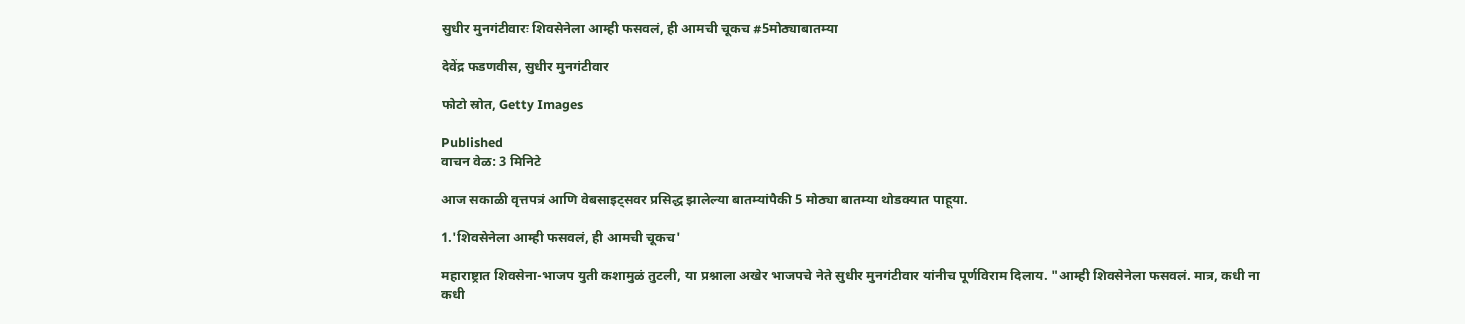सुधीर मुनगंटीवारः शिवसेनेला आम्ही फसवलं, ही आमची चूकच #5मोठ्याबातम्या

देवेंद्र फडणवीस, सुधीर मुनगंटीवार

फोटो स्रोत, Getty Images

Published
वाचन वेळ: 3 मिनिटे

आज सकाळी वृत्तपत्रं आणि वेबसाइट्सवर प्रसिद्ध झालेल्या बातम्यांपैकी 5 मोठ्या बातम्या थोडक्यात पाहूया.

1.'शिवसेनेला आम्ही फसवलं, ही आमची चूकच'

महाराष्ट्रात शिवसेना-भाजप युती कशामुळं तुटली, या प्रश्नाला अखेर भाजपचे नेते सुधीर मुनगंटीवार यांनीच पूर्णविराम दिलाय. "आम्ही शिवसेनेला फसवलं. मात्र, कधी ना कधी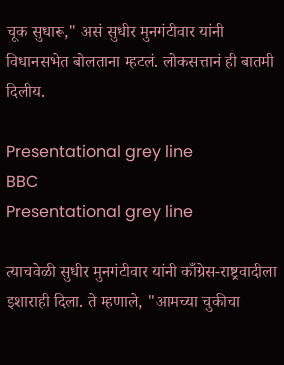चूक सुधारू," असं सुधीर मुनगंटीवार यांनी विधानसभेत बोलताना म्हटलं. लोकसत्तानं ही बातमी दिलीय.

Presentational grey line
BBC
Presentational grey line

त्याचवेळी सुधीर मुनगंटीवार यांनी काँग्रेस-राष्ट्रवादीला इशाराही दिला. ते म्हणाले, "आमच्या चुकीचा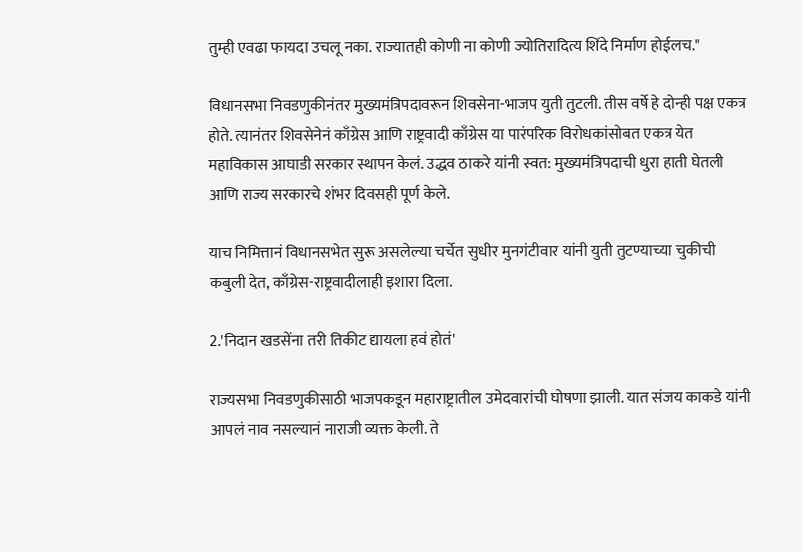तुम्ही एवढा फायदा उचलू नका. राज्यातही कोणी ना कोणी ज्योतिरादित्य शिंदे निर्माण होईलच."

विधानसभा निवडणुकीनंतर मुख्यमंत्रिपदावरून शिवसेना-भाजप युती तुटली. तीस वर्षे हे दोन्ही पक्ष एकत्र होते. त्यानंतर शिवसेनेनं काँग्रेस आणि राष्ट्रवादी काँग्रेस या पारंपरिक विरोधकांसोबत एकत्र येत महाविकास आघाडी सरकार स्थापन केलं. उद्धव ठाकरे यांनी स्वत: मुख्यमंत्रिपदाची धुरा हाती घेतली आणि राज्य सरकारचे शंभर दिवसही पूर्ण केले.

याच निमित्तानं विधानसभेत सुरू असलेल्या चर्चेत सुधीर मुनगंटीवार यांनी युती तुटण्याच्या चुकीची कबुली देत, काँग्रेस-राष्ट्रवादीलाही इशारा दिला.

2.'निदान खडसेंना तरी तिकीट द्यायला हवं होतं'

राज्यसभा निवडणुकीसाठी भाजपकडून महाराष्ट्रातील उमेदवारांची घोषणा झाली. यात संजय काकडे यांनी आपलं नाव नसल्यानं नाराजी व्यक्त केली. ते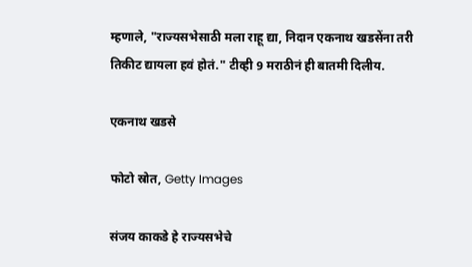म्हणाले, "राज्यसभेसाठी मला राहू द्या, निदान एकनाथ खडसेंना तरी तिकीट द्यायला हवं होतं." टीव्ही 9 मराठीनं ही बातमी दिलीय.

एकनाथ खडसे

फोटो स्रोत, Getty Images

संजय काकडे हे राज्यसभेचे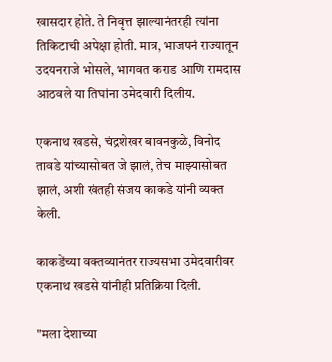खासदार होते. ते निवृत्त झाल्यानंतरही त्यांना तिकिटाची अपेक्षा होती. मात्र, भाजपनं राज्यातून उदयनराजे भोसले, भागवत कराड आणि रामदास आठवले या तिघांना उमेदवारी दिलीय.

एकनाथ खडसे, चंद्रशेखर बावनकुळे, विनोद तावडे यांच्यासोबत जे झालं, तेच माझ्यासोबत झालं, अशी खंतही संजय काकडे यांनी व्यक्त केली.

काकडेंच्या वक्तव्यानंतर राज्यसभा उमेदवारीवर एकनाथ खडसे यांनीही प्रतिक्रिया दिली.

"मला देशाच्या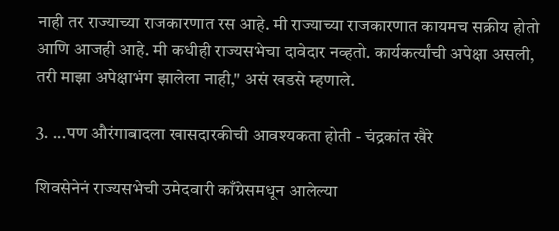नाही तर राज्याच्या राजकारणात रस आहे. मी राज्याच्या राजकारणात कायमच सक्रीय होतो आणि आजही आहे. मी कधीही राज्यसभेचा दावेदार नव्हतो. कार्यकर्त्यांची अपेक्षा असली, तरी माझा अपेक्षाभंग झालेला नाही," असं खडसे म्हणाले.

3. ...पण औरंगाबादला खासदारकीची आवश्यकता होती - चंद्रकांत खैरे

शिवसेनेनं राज्यसभेची उमेदवारी काँग्रेसमधून आलेल्या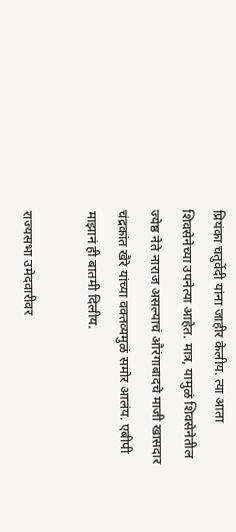प्रियंका चतुर्वेदी यांना जाहीर केलीय. त्या आता शिवसेनेच्या उपनेत्या आहेत. मात्र, यामुळं शिवसेनेतील ज्येष्ठ नेते नाराज असल्याचं औरंगाबादचे माजी खासदार चंद्रकांत खैरे यांच्या वक्तव्यमुळं समोर आलंय. एबीपी माझानं ही बातमी दिलीय.

राज्यसभा उमेदवारीवर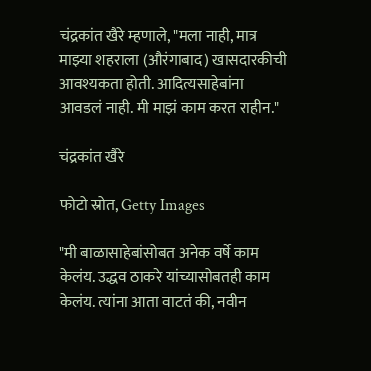चंद्रकांत खैरे म्हणाले, "मला नाही, मात्र माझ्या शहराला (औरंगाबाद) खासदारकीची आवश्यकता होती. आदित्यसाहेबांना आवडलं नाही. मी माझं काम करत राहीन."

चंद्रकांत खैरे

फोटो स्रोत, Getty Images

"मी बाळासाहेबांसोबत अनेक वर्षे काम केलंय. उद्धव ठाकरे यांच्यासोबतही काम केलंय. त्यांना आता वाटतं की, नवीन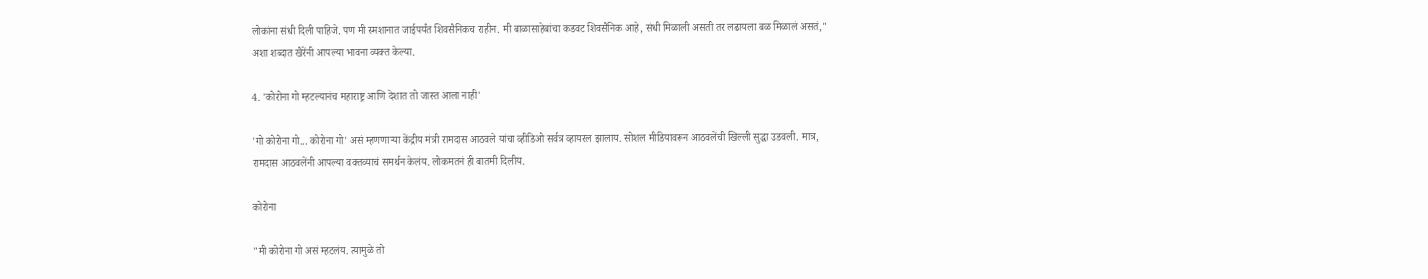लोकांना संधी दिली पाहिजे. पण मी स्मशानात जाईपर्यंत शिवसैनिकच राहीन. मी बाळासाहेबांचा कडवट शिवसैनिक आहे, संधी मिळाली असती तर लढायला बळ मिळालं असतं," अशा शब्दात खैरेंनी आपल्या भावना व्यक्त केल्या.

4. 'कोरोना गो म्हटल्यानंच महाराष्ट्र आणि देशात तो जास्त आला नाही'

'गो कोरोना गो... कोरोना गो' असं म्हणणाऱ्या केंद्रीय मंत्री रामदास आठवले यांचा व्हीडिओ सर्वत्र व्हायरल झालाय. सोशल मीडियावरून आठवलेंची खिल्ली सुद्धा उडवली. मात्र, रामदास आठवलेंनी आपल्या वक्तव्याचं समर्थन केलंय. लोकमतनं ही बातमी दिलीय.

कोरोना

"मी कोरोना गो असं म्हटलंय. त्यामुळे तो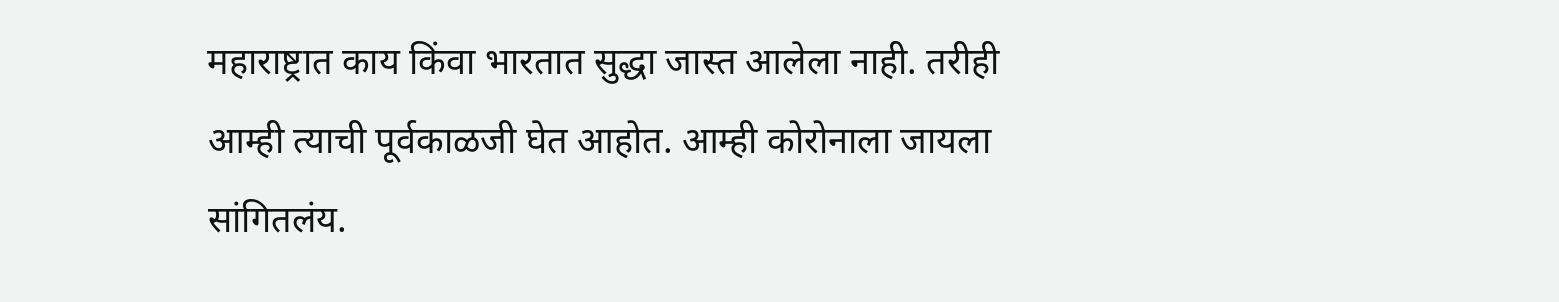महाराष्ट्रात काय किंवा भारतात सुद्धा जास्त आलेला नाही. तरीही आम्ही त्याची पूर्वकाळजी घेत आहोत. आम्ही कोरोनाला जायला सांगितलंय.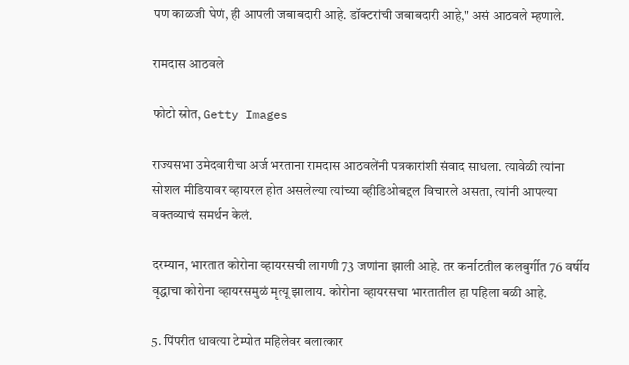पण काळजी घेणं, ही आपली जबाबदारी आहे. डॉक्टरांची जबाबदारी आहे," असं आठवले म्हणाले.

रामदास आठवले

फोटो स्रोत, Getty Images

राज्यसभा उमेदवारीचा अर्ज भरताना रामदास आठवलेंनी पत्रकारांशी संवाद साधला. त्यावेळी त्यांना सोशल मीडियावर व्हायरल होत असलेल्या त्यांच्या व्हीडिओबद्दल विचारले असता, त्यांनी आपल्या वक्तव्याचं समर्थन केलं.

दरम्यान, भारतात कोरोना व्हायरसची लागणी 73 जणांना झाली आहे. तर कर्नाटतील कलबुर्गीत 76 वर्षीय वृद्धाचा कोरोना व्हायरसमुळं मृत्यू झालाय. कोरोना व्हायरसचा भारतातील हा पहिला बळी आहे.

5. पिंपरीत धावत्या टेम्पोत महिलेवर बलात्कार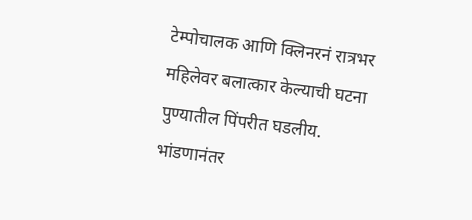टेम्पोचालक आणि क्लिनरनं रात्रभर महिलेवर बलात्कार केल्याची घटना पुण्यातील पिंपरीत घडलीय. भांडणानंतर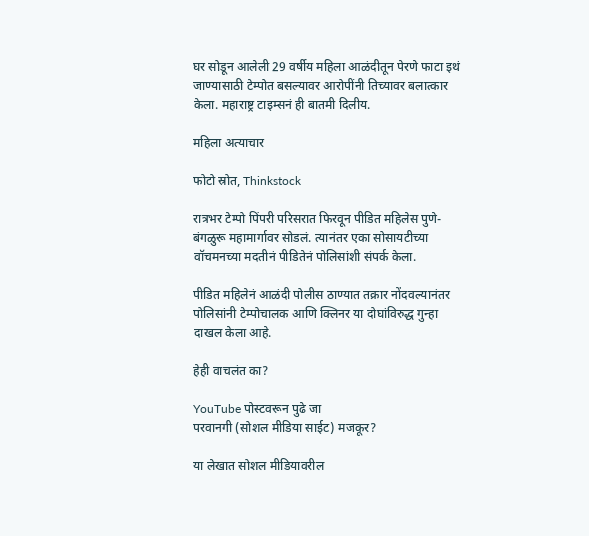घर सोडून आलेली 29 वर्षीय महिला आळंदीतून पेरणे फाटा इथं जाण्यासाठी टेम्पोत बसल्यावर आरोपींनी तिच्यावर बलात्कार केला. महाराष्ट्र टाइम्सनं ही बातमी दिलीय.

महिला अत्याचार

फोटो स्रोत, Thinkstock

रात्रभर टेम्पो पिंपरी परिसरात फिरवून पीडित महिलेस पुणे-बंगळुरू महामार्गावर सोडलं. त्यानंतर एका सोसायटीच्या वॉचमनच्या मदतीनं पीडितेनं पोलिसांशी संपर्क केला.

पीडित महिलेनं आळंदी पोलीस ठाण्यात तक्रार नोंदवल्यानंतर पोलिसांनी टेम्पोचालक आणि क्लिनर या दोघांविरुद्ध गुन्हा दाखल केला आहे.

हेही वाचलंत का?

YouTube पोस्टवरून पुढे जा
परवानगी (सोशल मीडिया साईट) मजकूर?

या लेखात सोशल मीडियावरील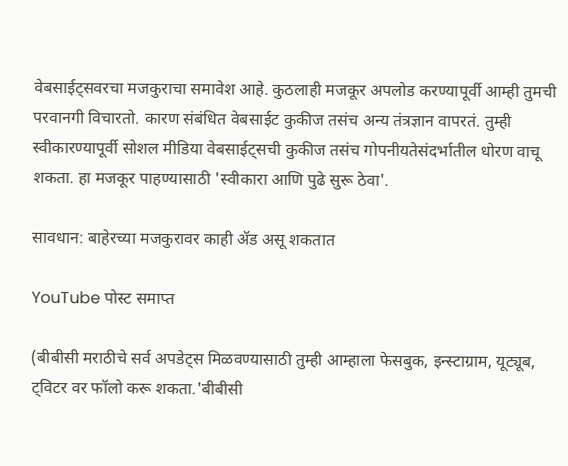वेबसाईट्सवरचा मजकुराचा समावेश आहे. कुठलाही मजकूर अपलोड करण्यापूर्वी आम्ही तुमची परवानगी विचारतो. कारण संबंधित वेबसाईट कुकीज तसंच अन्य तंत्रज्ञान वापरतं. तुम्ही स्वीकारण्यापूर्वी सोशल मीडिया वेबसाईट्सची कुकीज तसंच गोपनीयतेसंदर्भातील धोरण वाचू शकता. हा मजकूर पाहण्यासाठी 'स्वीकारा आणि पुढे सुरू ठेवा'.

सावधान: बाहेरच्या मजकुरावर काही ॲड असू शकतात

YouTube पोस्ट समाप्त

(बीबीसी मराठीचे सर्व अपडेट्स मिळवण्यासाठी तुम्ही आम्हाला फेसबुक, इन्स्टाग्राम, यूट्यूब, ट्विटर वर फॉलो करू शकता.'बीबीसी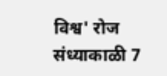विश्व' रोज संध्याकाळी 7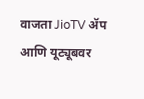वाजता JioTV ॲप आणि यूट्यूबवर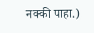नक्की पाहा.)